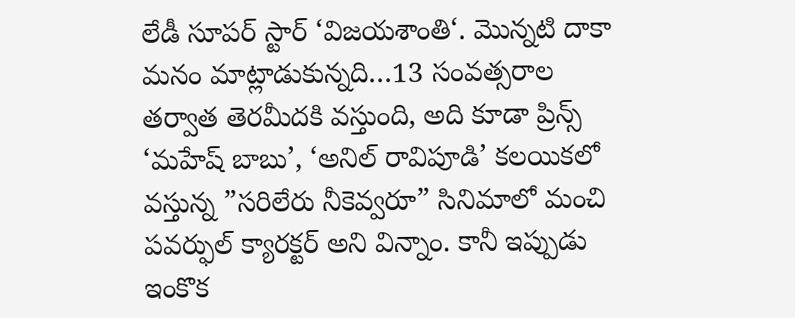లేడీ సూపర్ స్టార్ ‘విజయశాంతి‘. మొన్నటి దాకా మనం మాట్లాడుకున్నది…13 సంవత్సరాల తర్వాత తెరమీదకి వస్తుంది, అది కూడా ప్రిన్స్ ‘మహేష్ బాబు’, ‘అనిల్ రావిపూడి’ కలయికలో వస్తున్న ”సరిలేరు నీకెవ్వరూ” సినిమాలో మంచి పవర్ఫుల్ క్యారక్టర్ అని విన్నాం. కానీ ఇప్పుడు ఇంకొక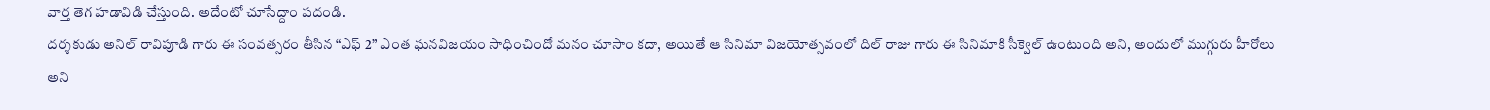వార్త తెగ హడావిడి చేస్తుంది. అదేంటో చూసేద్దాం పదండి.
దర్శకుడు అనిల్ రావిపూడి గారు ఈ సంవత్సరం తీసిన “ఎఫ్ 2” ఎంత ఘనవిజయం సాధించిందో మనం చూసాం కదా, అయితే ఆ సినిమా విజయోత్సవంలో దిల్ రాజు గారు ఈ సినిమాకి సీక్వెల్ ఉంటుంది అని, అందులో ముగ్గురు హీరోలు అని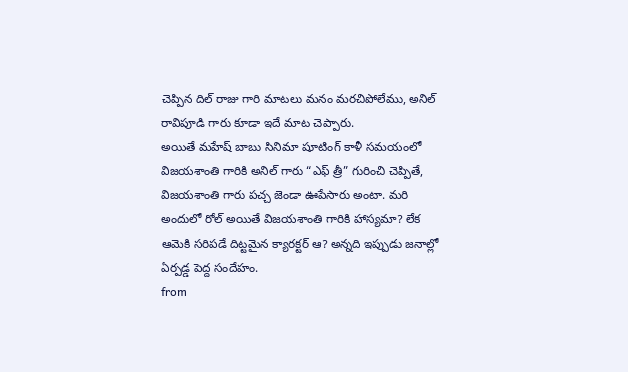చెప్పిన దిల్ రాజు గారి మాటలు మనం మరచిపోలేము, అనిల్ రావిపూడి గారు కూడా ఇదే మాట చెప్పారు.
అయితే మహేష్ బాబు సినిమా షూటింగ్ కాళీ సమయంలో విజయశాంతి గారికి అనిల్ గారు “ఎఫ్ త్రీ” గురించి చెప్పితే, విజయశాంతి గారు పచ్చ జెండా ఊపేసారు అంటా. మరి అందులో రోల్ అయితే విజయశాంతి గారికి హాస్యమా? లేక ఆమెకి సరిపడే దిట్టమైన క్యారక్టర్ ఆ? అన్నది ఇప్పుడు జనాల్లో ఏర్పడ్డ పెద్ద సందేహం.
from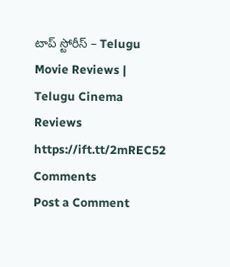టాప్ స్టోరీస్ – Telugu Movie Reviews | Telugu Cinema Reviews https://ift.tt/2mREC52
Comments
Post a Comment